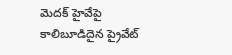మెదక్ హైవేపై కాలిబూడిదైన ప్రైవేట్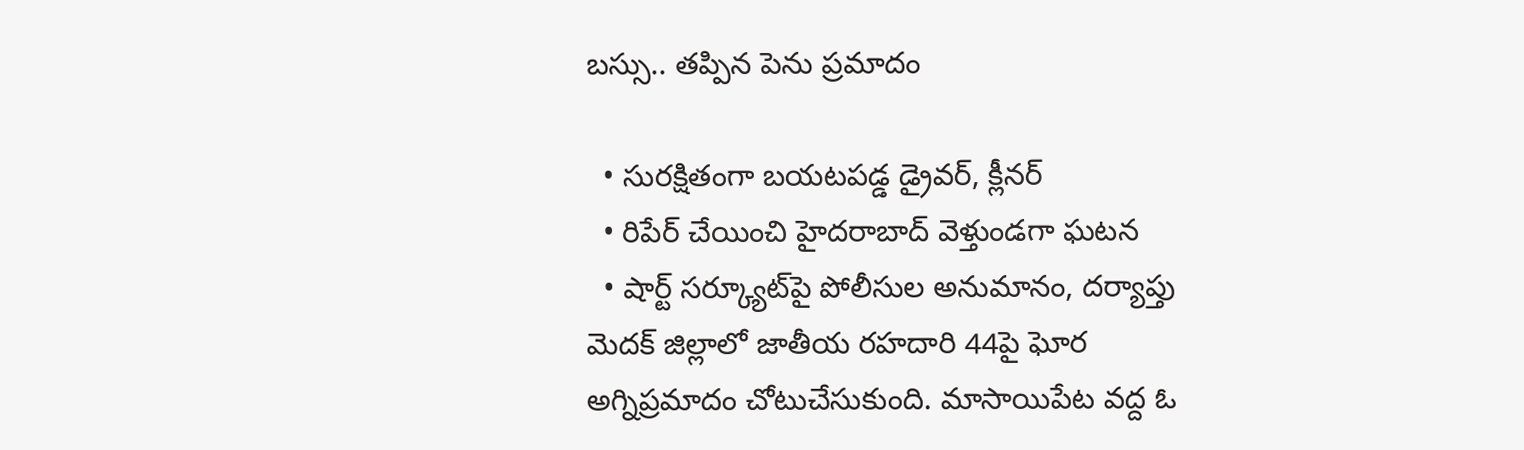బస్సు.. తప్పిన పెను ప్రమాదం

  • సురక్షితంగా బయటపడ్డ డ్రైవర్, క్లీనర్
  • రిపేర్ చేయించి హైదరాబాద్ వెళ్తుండగా ఘటన
  • షార్ట్ సర్క్యూట్‌పై పోలీసుల అనుమానం, దర్యాప్తు
మెదక్ జిల్లాలో జాతీయ రహదారి 44పై ఘోర అగ్నిప్రమాదం చోటుచేసుకుంది. మాసాయిపేట వద్ద ఓ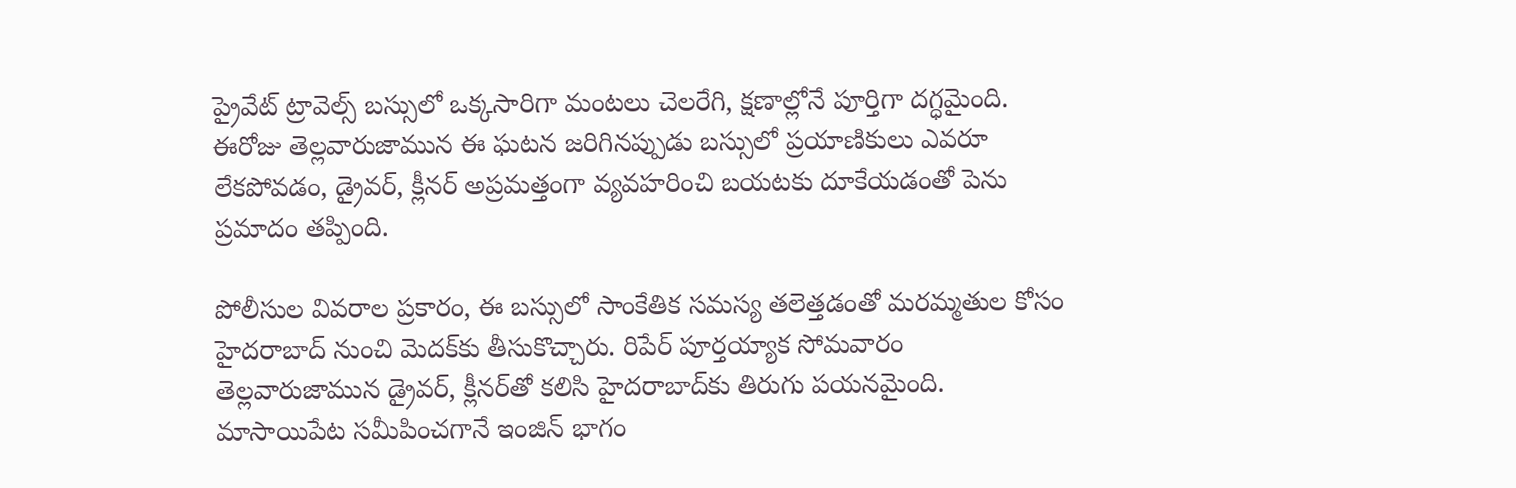ప్రైవేట్ ట్రావెల్స్ బస్సులో ఒక్కసారిగా మంటలు చెలరేగి, క్షణాల్లోనే పూర్తిగా దగ్ధమైంది. ఈరోజు తెల్లవారుజామున ఈ ఘటన జరిగినప్పుడు బస్సులో ప్రయాణికులు ఎవరూ లేకపోవడం, డ్రైవర్, క్లీనర్ అప్రమత్తంగా వ్యవహరించి బయటకు దూకేయడంతో పెను ప్రమాదం తప్పింది.

పోలీసుల వివరాల ప్రకారం, ఈ బస్సులో సాంకేతిక సమస్య తలెత్తడంతో మరమ్మతుల కోసం హైదరాబాద్ నుంచి మెదక్‌కు తీసుకొచ్చారు. రిపేర్ పూర్తయ్యాక సోమవారం తెల్లవారుజామున డ్రైవర్, క్లీనర్‌తో కలిసి హైదరాబాద్‌కు తిరుగు పయనమైంది. మాసాయిపేట సమీపించగానే ఇంజిన్ భాగం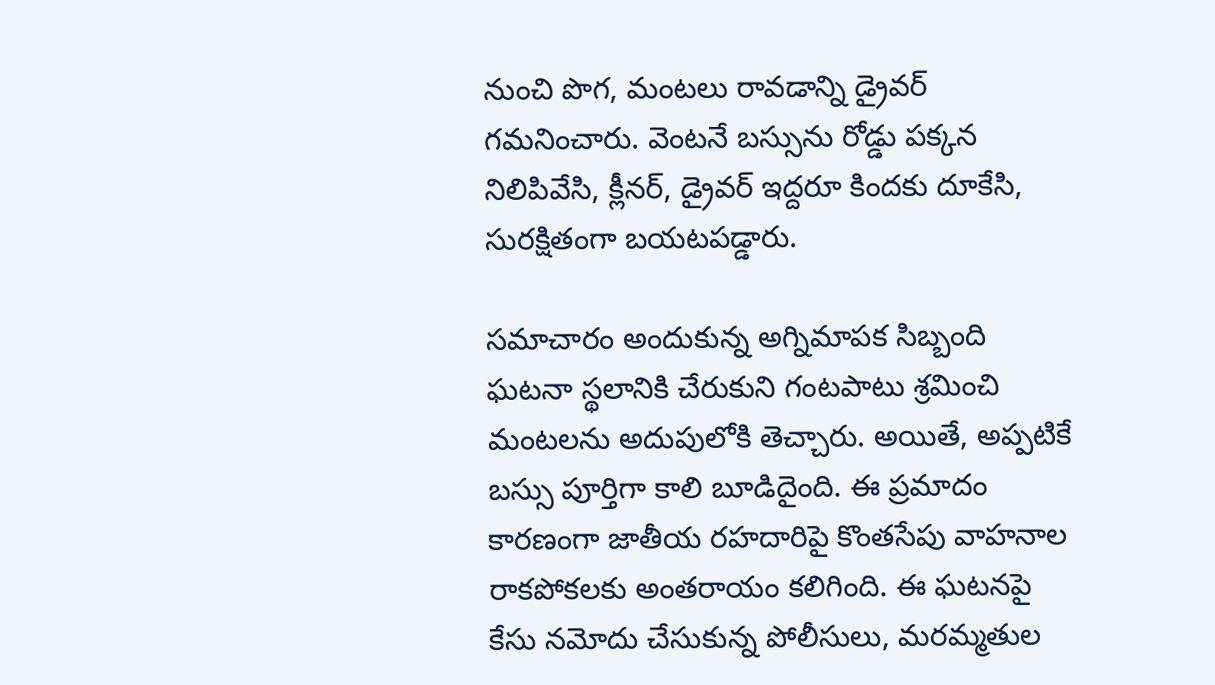నుంచి పొగ, మంటలు రావడాన్ని డ్రైవర్ గమనించారు. వెంటనే బస్సును రోడ్డు పక్కన నిలిపివేసి, క్లీనర్‌, డ్రైవర్ ఇద్దరూ కిందకు దూకేసి, సురక్షితంగా బయటపడ్డారు.

సమాచారం అందుకున్న అగ్నిమాపక సిబ్బంది ఘటనా స్థలానికి చేరుకుని గంటపాటు శ్రమించి మంటలను అదుపులోకి తెచ్చారు. అయితే, అప్పటికే బస్సు పూర్తిగా కాలి బూడిదైంది. ఈ ప్రమాదం కారణంగా జాతీయ రహదారిపై కొంతసేపు వాహనాల రాకపోకలకు అంతరాయం కలిగింది. ఈ ఘటనపై కేసు నమోదు చేసుకున్న పోలీసులు, మరమ్మతుల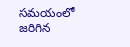సమయంలో జరిగిన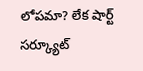లోపమా? లేక షార్ట్ సర్క్యూట్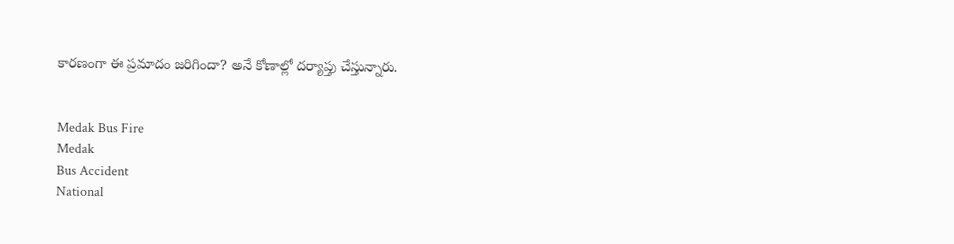కారణంగా ఈ ప్రమాదం జరిగిందా? అనే కోణాల్లో దర్యాప్తు చేస్తున్నారు.


Medak Bus Fire
Medak
Bus Accident
National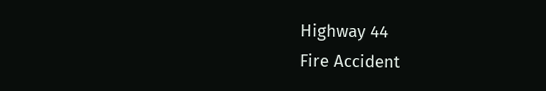Highway 44
Fire Accident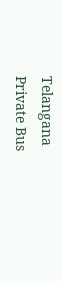Telangana
Private Bus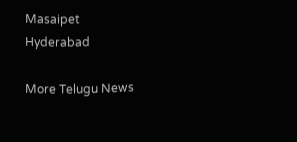Masaipet
Hyderabad

More Telugu News